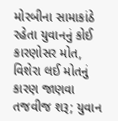મોરબીના સામાકાંઠે રહેતા યુવાનનું કોઈ કારણોસર મોત, વિશેરા લઈ મોતનું કારણ જાણવા તજવીજ શરૂ; યુવાન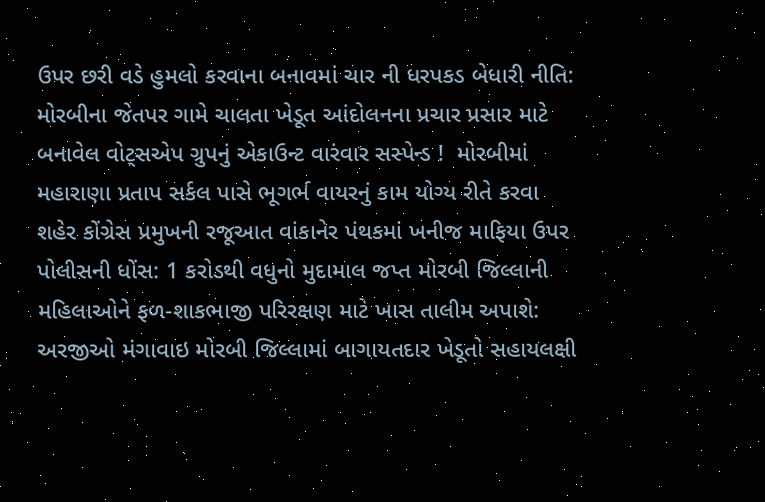ઉપર છરી વડે હુમલો કરવાના બનાવમાં ચાર ની ધરપકડ બેધારી નીતિ: મોરબીના જેતપર ગામે ચાલતા ખેડૂત આંદોલનના પ્રચાર પ્રસાર માટે બનાવેલ વોટ્સએપ ગ્રુપનું એકાઉન્ટ વારંવાર સસ્પેન્ડ !  મોરબીમાં મહારાણા પ્રતાપ સર્કલ પાસે ભૂગર્ભ વાયરનું કામ યોગ્ય રીતે કરવા શહેર કોંગ્રેસ પ્રમુખની રજૂઆત વાંકાનેર પંથકમાં ખનીજ માફિયા ઉપર પોલીસની ધોંસ: 1 કરોડથી વધુનો મુદામાલ જપ્ત મોરબી જિલ્લાની મહિલાઓને ફળ-શાકભાજી પરિરક્ષણ માટે ખાસ તાલીમ અપાશે: અરજીઓ મંગાવાઇ મોરબી જિલ્લામાં બાગાયતદાર ખેડૂતો સહાયલક્ષી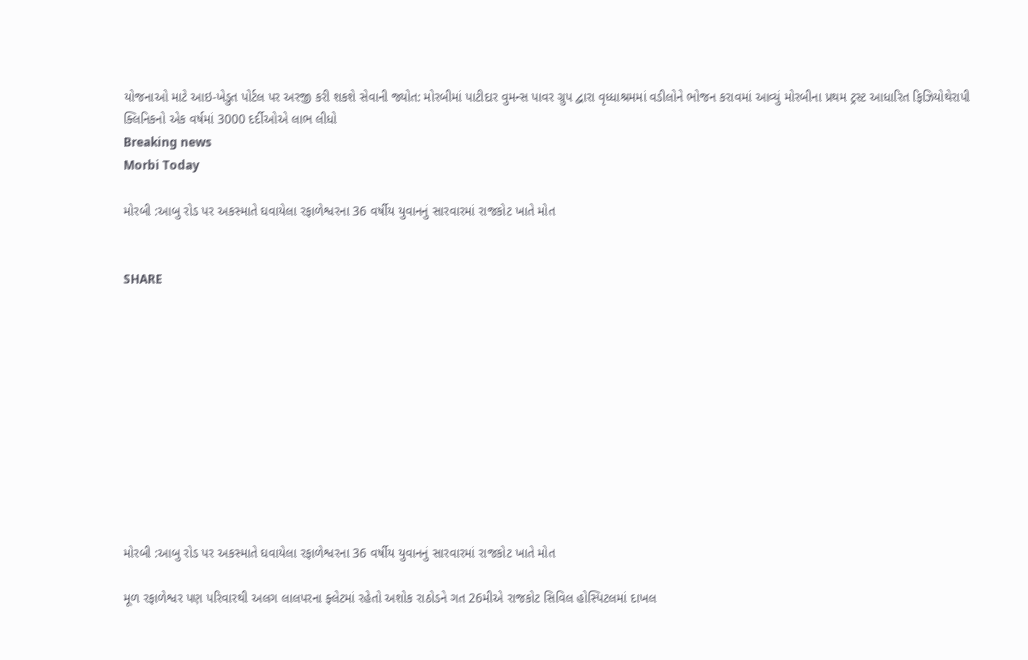યોજનાઓ માટે આઇ-ખેડુત પોર્ટલ પર અરજી કરી શકશે સેવાની જ્યોત: મોરબીમાં પાટીદાર વુમન્સ પાવર ગ્રુપ દ્વારા વૃધ્ધાશ્રમમાં વડીલોને ભોજન કરાવમાં આવ્યું મોરબીના પ્રથમ ટ્રસ્ટ આધારિત ફિઝિયોથેરાપી ક્લિનિકનો એક વર્ષમાં 3000 દર્દીઓએ લાભ લીધો
Breaking news
Morbi Today

મોરબી :આબુ રોડ પર અકસ્માતે ઘવાયેલા રફાળેશ્વરના 36 વર્ષીય યુવાનનું સારવારમાં રાજકોટ ખાતે મોત


SHARE











મોરબી :આબુ રોડ પર અકસ્માતે ઘવાયેલા રફાળેશ્વરના 36 વર્ષીય યુવાનનું સારવારમાં રાજકોટ ખાતે મોત

મૂળ રફાળેશ્વર પણ પરિવારથી અલગ લાલપરના ફ્લેટમાં રહેતો અશોક રાઠોડને ગત 26મીએ રાજકોટ સિવિલ હોસ્પિટલમાં દાખલ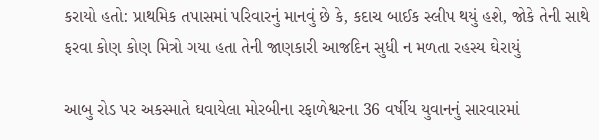કરાયો હતો: પ્રાથમિક તપાસમાં પરિવારનું માનવું છે કે, કદાચ બાઈક સ્લીપ થયું હશે, જોકે તેની સાથે ફરવા કોણ કોણ મિત્રો ગયા હતા તેની જાણકારી આજદિન સુધી ન મળતા રહસ્ય ઘેરાયું

આબુ રોડ પર અકસ્માતે ઘવાયેલા મોરબીના રફાળેશ્વરના 36 વર્ષીય યુવાનનું સારવારમાં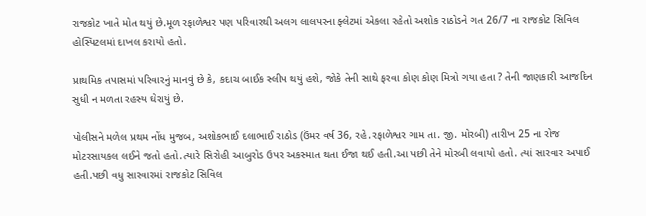રાજકોટ ખાતે મોત થયું છે.મૂળ રફાળેશ્વર પણ પરિવારથી અલગ લાલપરના ફ્લેટમાં એકલા રહેતો અશોક રાઠોડને ગત 26/7 ના રાજકોટ સિવિલ હોસ્પિટલમાં દાખલ કરાયો હતો.

પ્રાથમિક તપાસમાં પરિવારનું માનવું છે કે, કદાચ બાઈક સ્લીપ થયું હશે, જોકે તેની સાથે ફરવા કોણ કોણ મિત્રો ગયા હતા ? તેની જાણકારી આજદિન સુધી ન મળતા રહસ્ય ઘેરાયું છે.

પોલીસને મળેલ પ્રથમ નોંધ મુજબ, અશોકભાઈ દલાભાઈ રાઠોડ (ઉંમર વર્ષ 36, રહે.રફાળેશ્વર ગામ તા. જી. મોરબી) તારીખ 25 ના રોજ મોટરસાયકલ લઈને જતો હતો.ત્યારે સિરોહી આબુરોડ ઉપર અકસ્માત થતા ઈજા થઈ હતી.આ પછી તેને મોરબી લવાયો હતો. ત્યાં સારવાર અપાઈ હતી.પછી વધુ સારવારમાં રાજકોટ સિવિલ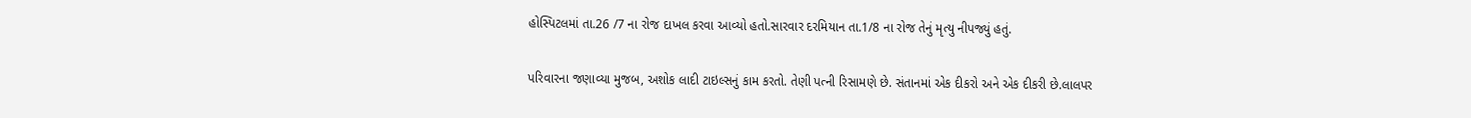હોસ્પિટલમાં તા.26 /7 ના રોજ દાખલ કરવા આવ્યો હતો.સારવાર દરમિયાન તા.1/8 ના રોજ તેનું મૃત્યુ નીપજ્યું હતું.

પરિવારના જણાવ્યા મુજબ, અશોક લાદી ટાઇલ્સનું કામ કરતો. તેણી પત્ની રિસામણે છે. સંતાનમાં એક દીકરો અને એક દીકરી છે.લાલપર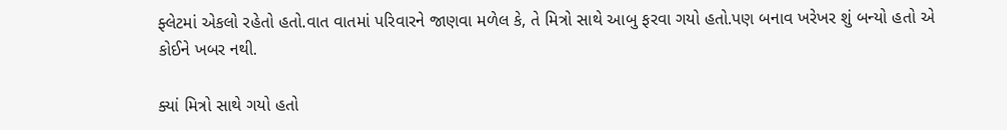ફ્લેટમાં એકલો રહેતો હતો.વાત વાતમાં પરિવારને જાણવા મળેલ કે, તે મિત્રો સાથે આબુ ફરવા ગયો હતો.પણ બનાવ ખરેખર શું બન્યો હતો એ કોઈને ખબર નથી.

ક્યાં મિત્રો સાથે ગયો હતો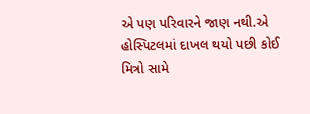એ પણ પરિવારને જાણ નથી.એ હોસ્પિટલમાં દાખલ થયો પછી કોઈ મિત્રો સામે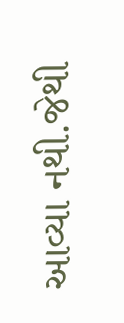આવ્યા નથી.જેથી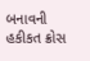બનાવની હકીકત ક્રોસ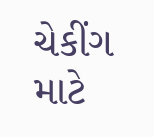ચેકીંગ માટે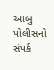આબુ પોલીસનો સંપર્ક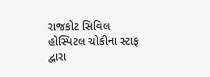રાજકોટ સિવિલ હોસ્પિટલ ચોકીના સ્ટાફ દ્વારા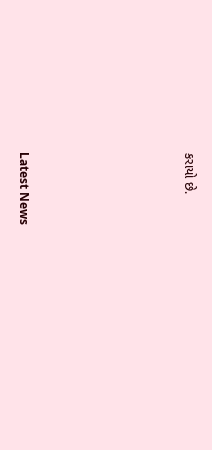કરાયો છે.






Latest News